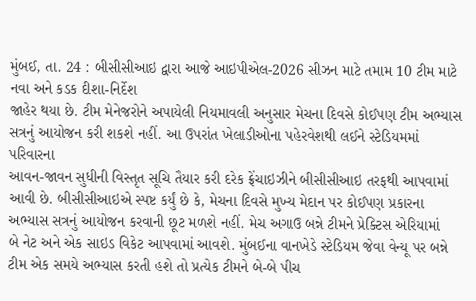મુંબઈ, તા. 24 : બીસીસીઆઇ દ્વારા આજે આઇપીએલ-2026 સીઝન માટે તમામ 10 ટીમ માટે નવા અને કડક દીશા-નિર્દેશ
જાહેર થયા છે. ટીમ મેનેજરોને અપાયેલી નિયમાવલી અનુસાર મેચના દિવસે કોઈપણ ટીમ અભ્યાસ
સત્રનું આયોજન કરી શકશે નહીં. આ ઉપરાંત ખેલાડીઓના પહેરવેશથી લઈને સ્ટેડિયમમાં પરિવારના
આવન-જાવન સુધીની વિસ્તૃત સૂચિ તૈયાર કરી દરેક ફ્રેંચાઇઝીને બીસીસીઆઇ તરફથી આપવામાં
આવી છે. બીસીસીઆઇએ સ્પષ્ટ કર્યું છે કે, મેચના દિવસે મુખ્ય મેદાન પર કોઈપણ પ્રકારના
અભ્યાસ સત્રનું આયોજન કરવાની છૂટ મળશે નહીં. મેચ અગાઉ બન્ને ટીમને પ્રેક્ટિસ એરિયામાં
બે નેટ અને એક સાઇડ વિકેટ આપવામાં આવશે. મુંબઈના વાનખેડે સ્ટેડિયમ જેવા વેન્યૂ પર બન્ને
ટીમ એક સમયે અભ્યાસ કરતી હશે તો પ્રત્યેક ટીમને બે-બે પીચ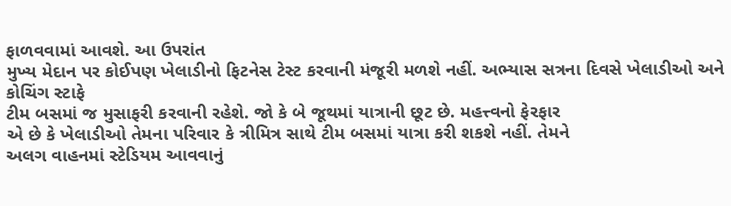ફાળવવામાં આવશે. આ ઉપરાંત
મુખ્ય મેદાન પર કોઈપણ ખેલાડીનો ફિટનેસ ટેસ્ટ કરવાની મંજૂરી મળશે નહીં. અભ્યાસ સત્રના દિવસે ખેલાડીઓ અને કોચિંગ સ્ટાફે
ટીમ બસમાં જ મુસાફરી કરવાની રહેશે. જો કે બે જૂથમાં યાત્રાની છૂટ છે. મહત્ત્વનો ફેરફાર
એ છે કે ખેલાડીઓ તેમના પરિવાર કે ત્રીમિત્ર સાથે ટીમ બસમાં યાત્રા કરી શકશે નહીં. તેમને
અલગ વાહનમાં સ્ટેડિયમ આવવાનું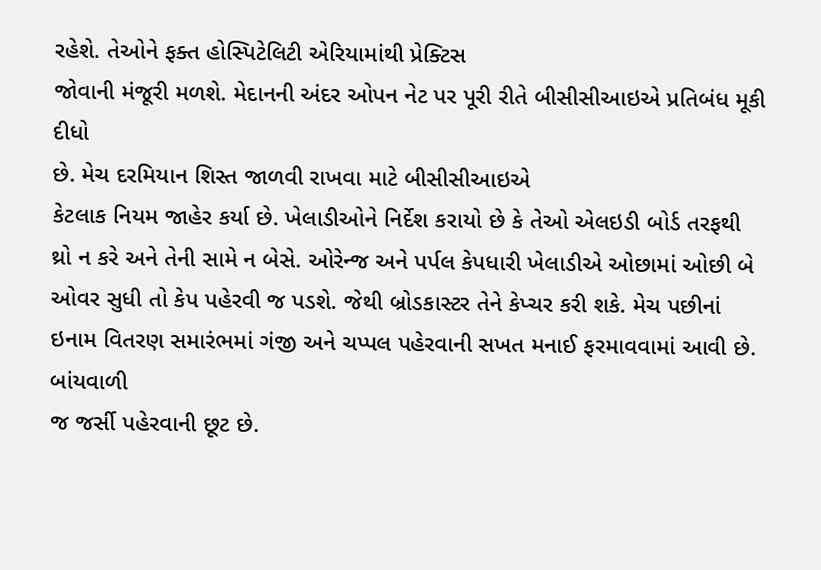રહેશે. તેઓને ફક્ત હોસ્પિટેલિટી એરિયામાંથી પ્રેક્ટિસ
જોવાની મંજૂરી મળશે. મેદાનની અંદર ઓપન નેટ પર પૂરી રીતે બીસીસીઆઇએ પ્રતિબંધ મૂકી દીધો
છે. મેચ દરમિયાન શિસ્ત જાળવી રાખવા માટે બીસીસીઆઇએ
કેટલાક નિયમ જાહેર કર્યા છે. ખેલાડીઓને નિર્દેશ કરાયો છે કે તેઓ એલઇડી બોર્ડ તરફથી
થ્રો ન કરે અને તેની સામે ન બેસે. ઓરેન્જ અને પર્પલ કેપધારી ખેલાડીએ ઓછામાં ઓછી બે
ઓવર સુધી તો કેપ પહેરવી જ પડશે. જેથી બ્રોડકાસ્ટર તેને કેપ્ચર કરી શકે. મેચ પછીનાં
ઇનામ વિતરણ સમારંભમાં ગંજી અને ચપ્પલ પહેરવાની સખત મનાઈ ફરમાવવામાં આવી છે. બાંયવાળી
જ જર્સી પહેરવાની છૂટ છે.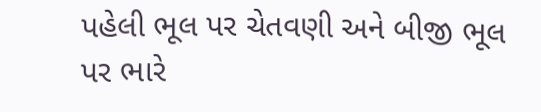પહેલી ભૂલ પર ચેતવણી અને બીજી ભૂલ પર ભારે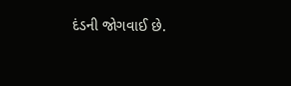દંડની જોગવાઈ છે.